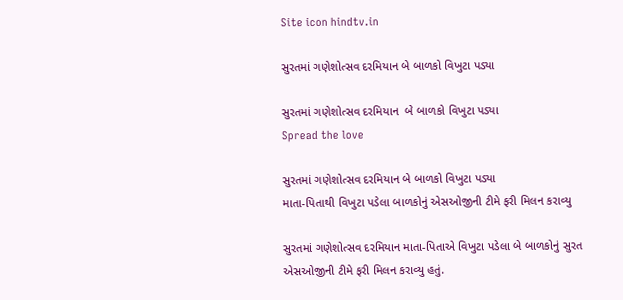Site icon hindtv.in

સુરતમાં ગણેશોત્સવ દરમિયાન બે બાળકો વિખુટા પડ્યા

સુરતમાં ગણેશોત્સવ દરમિયાન  બે બાળકો વિખુટા પડ્યા
Spread the love

સુરતમાં ગણેશોત્સવ દરમિયાન બે બાળકો વિખુટા પડ્યા
માતા-પિતાથી વિખુટા પડેલા બાળકોનું એસઓજીની ટીમે ફરી મિલન કરાવ્યુ

સુરતમાં ગણેશોત્સવ દરમિયાન માતા-પિતાએ વિખુટા પડેલા બે બાળકોનું સુરત એસઓજીની ટીમે ફરી મિલન કરાવ્યુ હતું.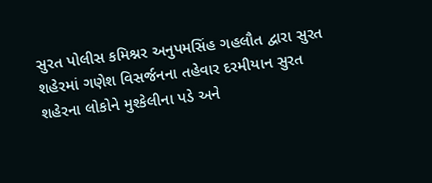સુરત પોલીસ કમિશ્નર અનુપમસિંહ ગહલૌત દ્વારા સુરત શહેરમાં ગણેશ વિસર્જનના તહેવાર દરમીયાન સુરત શહેરના લોકોને મુશ્કેલીના પડે અને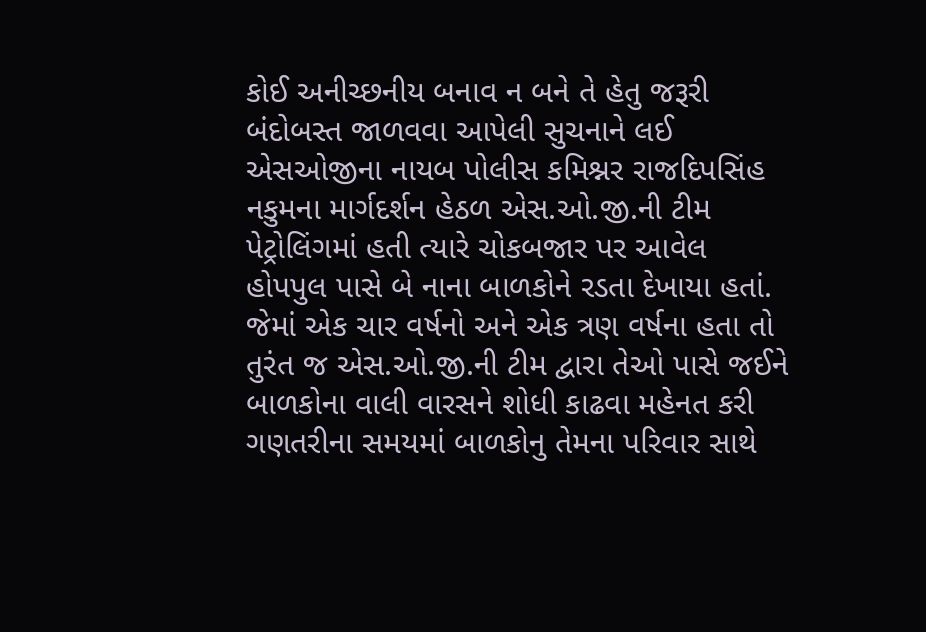કોઈ અનીચ્છનીય બનાવ ન બને તે હેતુ જરૂરી બંદોબસ્ત જાળવવા આપેલી સુચનાને લઈ એસઓજીના નાયબ પોલીસ કમિશ્નર રાજદિપસિંહ નકુમના માર્ગદર્શન હેઠળ એસ.ઓ.જી.ની ટીમ પેટ્રોલિંગમાં હતી ત્યારે ચોકબજાર પર આવેલ હોપપુલ પાસે બે નાના બાળકોને રડતા દેખાયા હતાં. જેમાં એક ચાર વર્ષનો અને એક ત્રણ વર્ષના હતા તો તુરંત જ એસ.ઓ.જી.ની ટીમ દ્વારા તેઓ પાસે જઈને બાળકોના વાલી વારસને શોધી કાઢવા મહેનત કરી ગણતરીના સમયમાં બાળકોનુ તેમના પરિવાર સાથે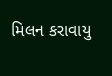મિલન કરાવાયુ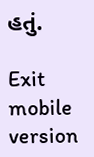હતું.

Exit mobile version